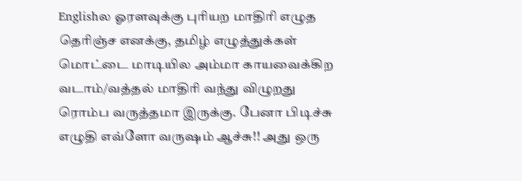Englishல ஓரளவுக்கு புரியற மாதிரி எழுத தெரிஞ்ச எனக்கு, தமிழ் எழுத்துக்கள் மொட்டை மாடியில அம்மா காயவைக்கிற வடாம்/வத்தல் மாதிரி வந்து விழுறது ரொம்ப வருத்தமா இருக்கு. பேனா பிடிச்சு எழுதி எவ்ளோ வருஷம் ஆச்சு!! அது ஒரு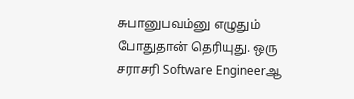சுபானுபவம்னு எழுதும் போதுதான் தெரியுது. ஒரு சராசரி Software Engineerஆ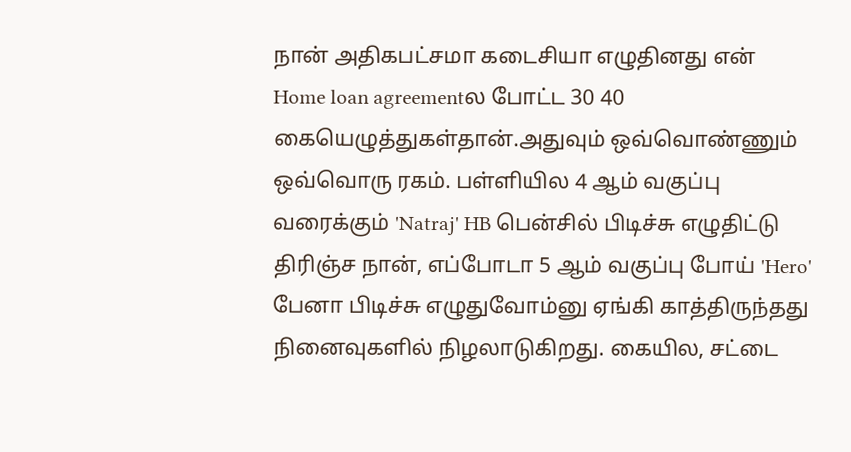நான் அதிகபட்சமா கடைசியா எழுதினது என் Home loan agreementல போட்ட 30 40 கையெழுத்துகள்தான்.அதுவும் ஒவ்வொண்ணும் ஒவ்வொரு ரகம். பள்ளியில 4 ஆம் வகுப்பு வரைக்கும் 'Natraj' HB பென்சில் பிடிச்சு எழுதிட்டு திரிஞ்ச நான், எப்போடா 5 ஆம் வகுப்பு போய் 'Hero' பேனா பிடிச்சு எழுதுவோம்னு ஏங்கி காத்திருந்தது நினைவுகளில் நிழலாடுகிறது. கையில, சட்டை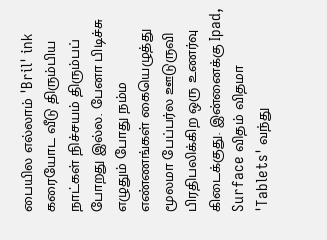பையில எல்லாம் 'Bril' ink கரையோட வீடு திரும்பிய நாட்கள் நிச்சயம் திரும்பப் போறது இல்ல. பேனா பிடிச்சு எழுதும் போது நம்ம எண்ணங்கள் கையெழுத்து மூலமா பேப்பர்ல ஊடுருவி பிரதிபலிக்கிற ஒரு உணர்வு கிடைக்குது. இன்னைக்கு Ipad, Surface விதம் விதமா 'Tablets' வந்து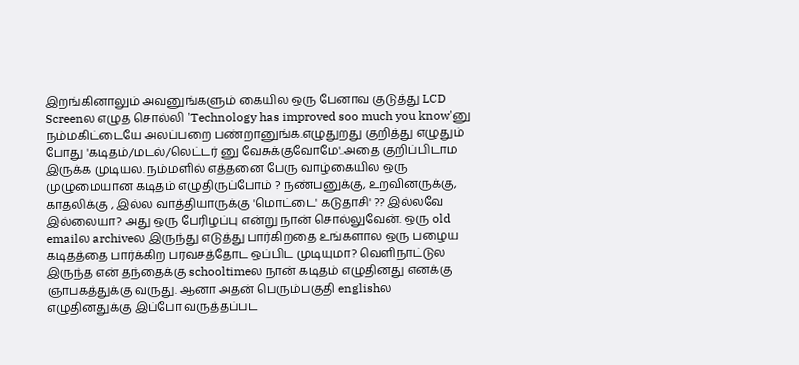இறங்கினாலும் அவனுங்களும் கையில ஒரு பேனாவ குடுத்து LCD Screenல எழுத சொல்லி 'Technology has improved soo much you know'னு நம்மகிட்டையே அலப்பறை பண்றானுங்க.எழுதுறது குறித்து எழுதும் போது 'கடிதம்/மடல்/லெட்டர் னு வேசுக்குவோமே'..அதை குறிப்பிடாம இருக்க முடியல. நம்மளில் எத்தனை பேரு வாழ்கையில ஒரு முழுமையான கடிதம் எழுதிருப்போம் ? நண்பனுக்கு, உறவினருக்கு, காதலிக்கு , இல்ல வாத்தியாருக்கு 'மொட்டை' கடுதாசி' ?? இல்லவே இல்லையா? அது ஒரு பேரிழப்பு என்று நான் சொல்லுவேன். ஒரு old emailல archiveல இருந்து எடுத்து பார்கிறதை உங்களால ஒரு பழைய கடிதத்தை பார்க்கிற பரவசத்தோட ஒப்பிட முடியுமா? வெளிநாட்டுல இருந்த என் தந்தைக்கு schooltimeல நான் கடிதம் எழுதினது எனக்கு ஞாபகத்துக்கு வருது. ஆனா அதன் பெரும்பகுதி englishல எழுதினதுக்கு இப்போ வருத்தப்பட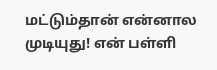மட்டும்தான் என்னால முடியுது! என் பள்ளி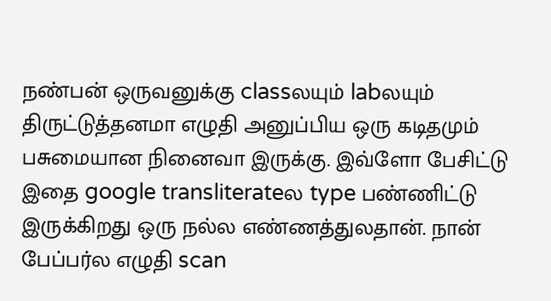நண்பன் ஒருவனுக்கு classலயும் labலயும் திருட்டுத்தனமா எழுதி அனுப்பிய ஒரு கடிதமும் பசுமையான நினைவா இருக்கு. இவ்ளோ பேசிட்டு இதை google transliterateல type பண்ணிட்டு இருக்கிறது ஒரு நல்ல எண்ணத்துலதான். நான் பேப்பர்ல எழுதி scan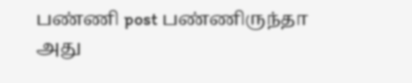பண்ணி post பண்ணிருந்தா அது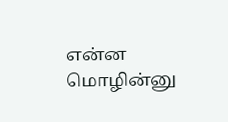என்ன மொழின்னு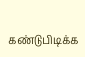கண்டுபிடிக்க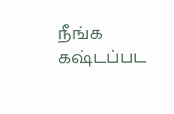நீங்க கஷ்டப்பட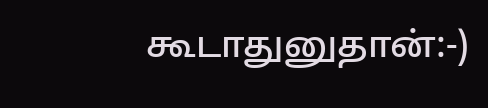கூடாதுனுதான்:-)